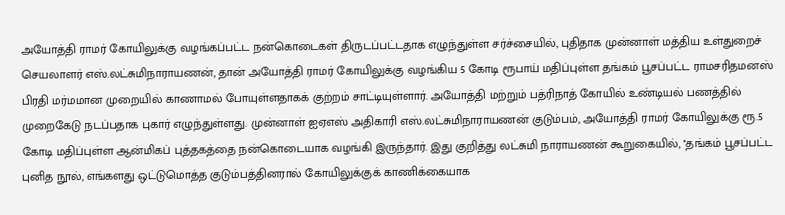அயோத்தி ராமர் கோயிலுக்கு வழங்கப்பட்ட நன்கொடைகள் திருடப்பட்டதாக எழுந்துள்ள சர்ச்சையில், புதிதாக முன்னாள் மத்திய உள்துறைச் செயலாளர் எஸ்.லட்சுமிநாராயணன், தான் அயோத்தி ராமர் கோயிலுக்கு வழங்கிய 5 கோடி ரூபாய் மதிப்புள்ள தங்கம் பூசப்பட்ட ராமசரிதமனஸ் பிரதி மர்மமான முறையில் காணாமல் போயுள்ளதாகக் குற்றம் சாட்டியுள்ளார். அயோத்தி மற்றும் பத்ரிநாத் கோயில் உண்டியல் பணத்தில் முறைகேடு நடப்பதாக புகார் எழுந்துள்ளது. முன்னாள் ஐஏஎஸ் அதிகாரி எஸ்.லட்சுமிநாராயணன் குடும்பம், அயோத்தி ராமர் கோயிலுக்கு ரூ.5 கோடி மதிப்புள்ள ஆன்மிகப் புத்தகத்தை நன்கொடையாக வழங்கி இருந்தார். இது குறித்து லட்சுமி நாராயணன் கூறுகையில், ''தங்கம் பூசப்பட்ட புனித நூல், எங்களது ஒட்டுமொத்த குடும்பத்தினரால் கோயிலுக்குக் காணிக்கையாக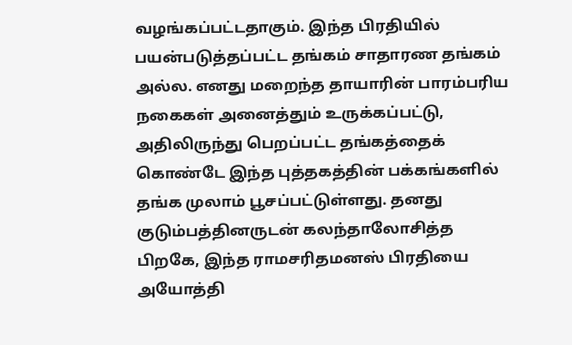வழங்கப்பட்டதாகும். இந்த பிரதியில் பயன்படுத்தப்பட்ட தங்கம் சாதாரண தங்கம் அல்ல. எனது மறைந்த தாயாரின் பாரம்பரிய நகைகள் அனைத்தும் உருக்கப்பட்டு, அதிலிருந்து பெறப்பட்ட தங்கத்தைக் கொண்டே இந்த புத்தகத்தின் பக்கங்களில் தங்க முலாம் பூசப்பட்டுள்ளது. தனது குடும்பத்தினருடன் கலந்தாலோசித்த பிறகே, இந்த ராமசரிதமனஸ் பிரதியை அயோத்தி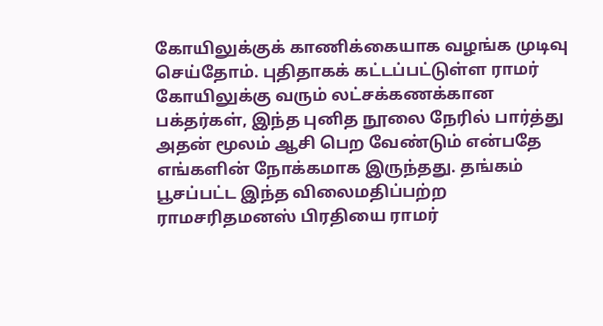கோயிலுக்குக் காணிக்கையாக வழங்க முடிவு செய்தோம். புதிதாகக் கட்டப்பட்டுள்ள ராமர் கோயிலுக்கு வரும் லட்சக்கணக்கான பக்தர்கள், இந்த புனித நூலை நேரில் பார்த்து அதன் மூலம் ஆசி பெற வேண்டும் என்பதே எங்களின் நோக்கமாக இருந்தது. தங்கம் பூசப்பட்ட இந்த விலைமதிப்பற்ற ராமசரிதமனஸ் பிரதியை ராமர்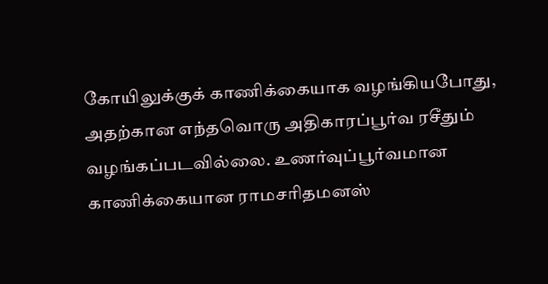கோயிலுக்குக் காணிக்கையாக வழங்கியபோது, அதற்கான எந்தவொரு அதிகாரப்பூர்வ ரசீதும் வழங்கப்படவில்லை. உணர்வுப்பூர்வமான காணிக்கையான ராமசரிதமனஸ்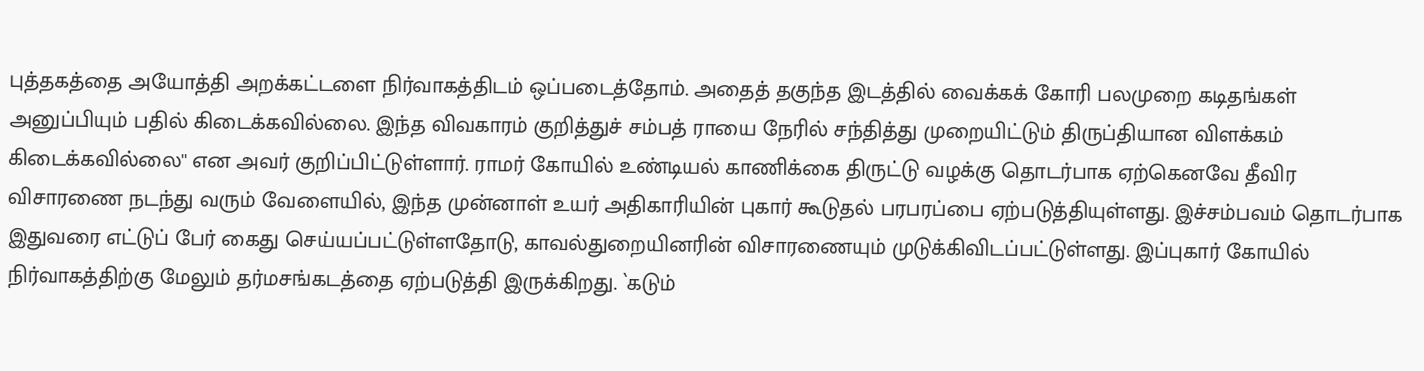புத்தகத்தை அயோத்தி அறக்கட்டளை நிர்வாகத்திடம் ஒப்படைத்தோம். அதைத் தகுந்த இடத்தில் வைக்கக் கோரி பலமுறை கடிதங்கள் அனுப்பியும் பதில் கிடைக்கவில்லை. இந்த விவகாரம் குறித்துச் சம்பத் ராயை நேரில் சந்தித்து முறையிட்டும் திருப்தியான விளக்கம் கிடைக்கவில்லை'' என அவர் குறிப்பிட்டுள்ளார். ராமர் கோயில் உண்டியல் காணிக்கை திருட்டு வழக்கு தொடர்பாக ஏற்கெனவே தீவிர விசாரணை நடந்து வரும் வேளையில், இந்த முன்னாள் உயர் அதிகாரியின் புகார் கூடுதல் பரபரப்பை ஏற்படுத்தியுள்ளது. இச்சம்பவம் தொடர்பாக இதுவரை எட்டுப் பேர் கைது செய்யப்பட்டுள்ளதோடு, காவல்துறையினரின் விசாரணையும் முடுக்கிவிடப்பட்டுள்ளது. இப்புகார் கோயில் நிர்வாகத்திற்கு மேலும் தர்மசங்கடத்தை ஏற்படுத்தி இருக்கிறது. `கடும்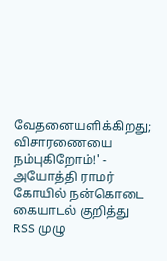வேதனையளிக்கிறது; விசாரணையை நம்புகிறோம்!' - அயோத்தி ராமர் கோயில் நன்கொடை கையாடல் குறித்து RSS முழு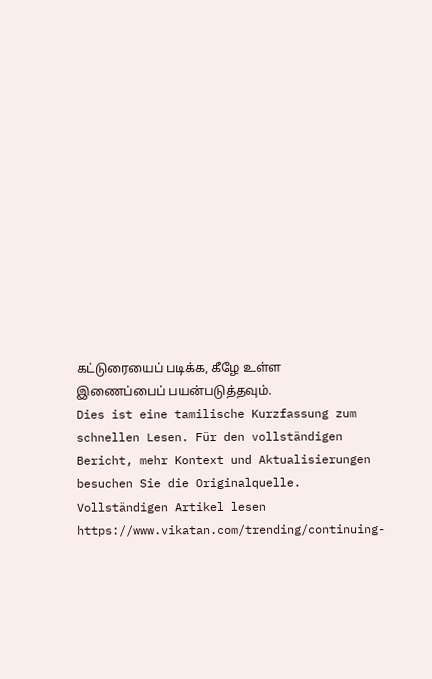கட்டுரையைப் படிக்க, கீழே உள்ள இணைப்பைப் பயன்படுத்தவும்.
Dies ist eine tamilische Kurzfassung zum schnellen Lesen. Für den vollständigen Bericht, mehr Kontext und Aktualisierungen besuchen Sie die Originalquelle.
Vollständigen Artikel lesen
https://www.vikatan.com/trending/continuing-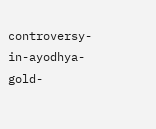controversy-in-ayodhya-gold-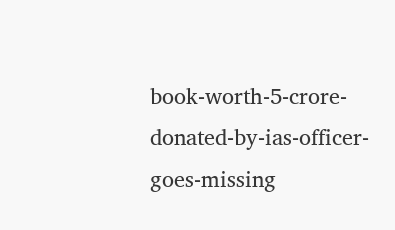book-worth-5-crore-donated-by-ias-officer-goes-missing